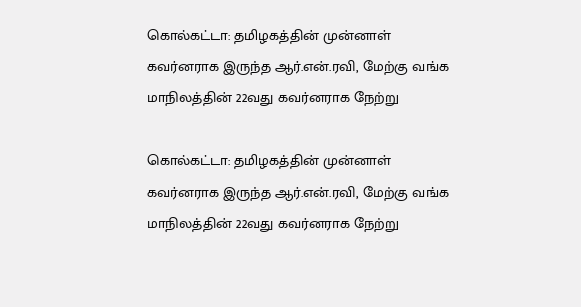கொல்கட்டா: தமிழகத்தின் முன்னாள் கவர்னராக இருந்த ஆர்.என்.ரவி, மேற்கு வங்க மாநிலத்தின் 22வது கவர்னராக நேற்று

கொல்கட்டா: தமிழகத்தின் முன்னாள் கவர்னராக இருந்த ஆர்.என்.ரவி, மேற்கு வங்க மாநிலத்தின் 22வது கவர்னராக நேற்று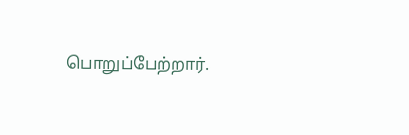பொறுப்பேற்றார்.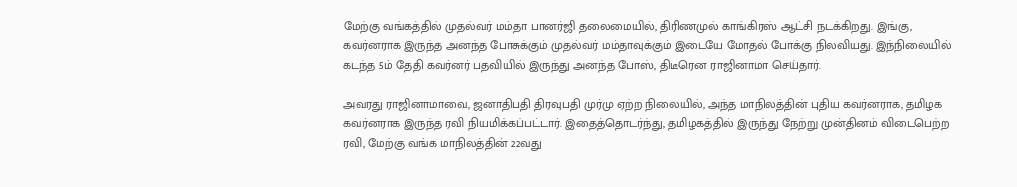மேற்கு வங்கத்தில் முதல்வர் மம்தா பானர்ஜி தலைமையில், திரிணமுல் காங்கிரஸ் ஆட்சி நடக்கிறது. இங்கு, கவர்னராக இருந்த அனந்த போசுக்கும் முதல்வர் மம்தாவுக்கும் இடையே மோதல் போக்கு நிலவியது. இந்நிலையில் கடந்த 5ம் தேதி கவர்னர் பதவியில் இருந்து அனந்த போஸ், திடீரென ராஜினாமா செய்தார்.

அவரது ராஜினாமாவை, ஜனாதிபதி திரவுபதி முர்மு ஏற்ற நிலையில், அந்த மாநிலத்தின் புதிய கவர்னராக, தமிழக கவர்னராக இருந்த ரவி நியமிக்கப்பட்டார். இதைத்தொடர்ந்து, தமிழகத்தில் இருந்து நேற்று முன்தினம் விடைபெற்ற ரவி, மேற்கு வங்க மாநிலத்தின் 22வது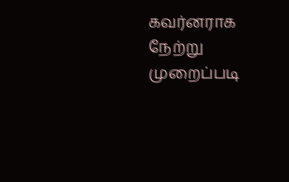கவர்னராக நேற்று முறைப்படி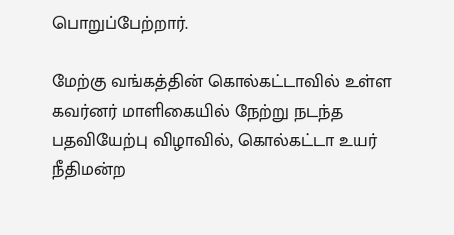பொறுப்பேற்றார்.

மேற்கு வங்கத்தின் கொல்கட்டாவில் உள்ள கவர்னர் மாளிகையில் நேற்று நடந்த பதவியேற்பு விழாவில், கொல்கட்டா உயர் நீதிமன்ற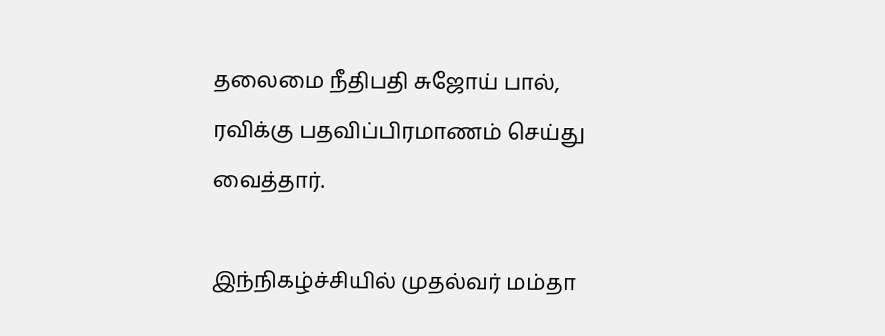தலைமை நீதிபதி சுஜோய் பால், ரவிக்கு பதவிப்பிரமாணம் செய்து வைத்தார்.

இந்நிகழ்ச்சியில் முதல்வர் மம்தா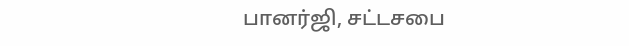பானர்ஜி, சட்டசபை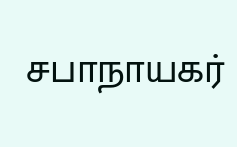சபாநாயகர்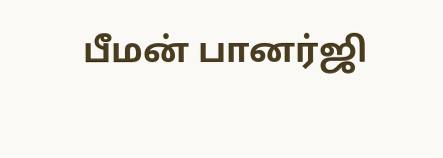பீமன் பானர்ஜி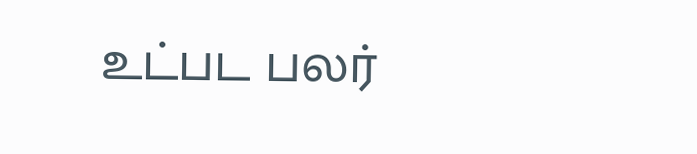உட்பட பலர்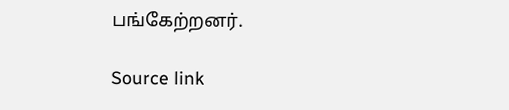பங்கேற்றனர்.

Source link